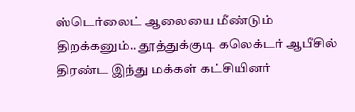ஸ்டெர்லைட் ஆலையை மீண்டும் திறக்கனும்.. தூத்துக்குடி கலெக்டர் ஆபீசில் திரண்ட இந்து மக்கள் கட்சியினர்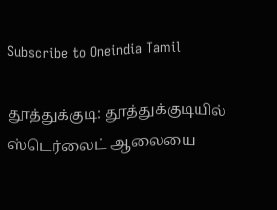Subscribe to Oneindia Tamil

தூத்துக்குடி: தூத்துக்குடியில் ஸ்டெர்லைட் ஆலையை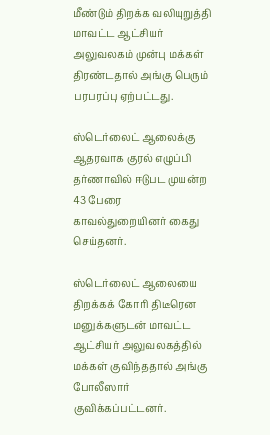மீண்டும் திறக்க வலியுறுத்தி மாவட்ட ஆட்சியர் அலுவலகம் முன்பு மக்கள் திரண்டதால் அங்கு பெரும் பரபரப்பு ஏற்பட்டது.

ஸ்டெர்லைட் ஆலைக்கு ஆதரவாக குரல் எழுப்பி தர்ணாவில் ஈடுபட முயன்ற 43 பேரை காவல்துறையினர் கைது செய்தனர்.

ஸ்டெர்லைட் ஆலையை திறக்கக் கோரி திடீரென மனுக்களுடன் மாவட்ட ஆட்சியர் அலுவலகத்தில் மக்கள் குவிந்ததால் அங்கு போலீஸார் குவிக்கப்பட்டனர்.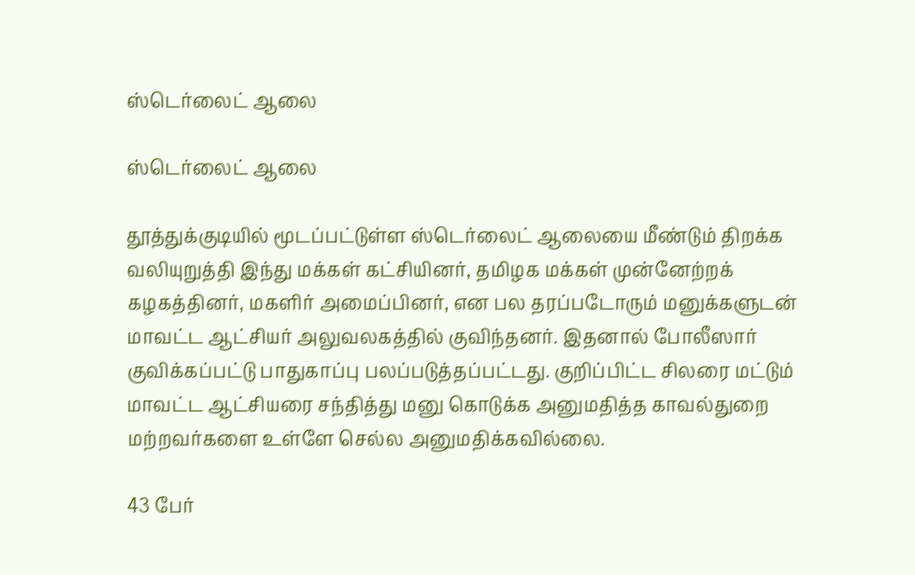ஸ்டெர்லைட் ஆலை

ஸ்டெர்லைட் ஆலை

தூத்துக்குடியில் மூடப்பட்டுள்ள ஸ்டெர்லைட் ஆலையை மீண்டும் திறக்க வலியுறுத்தி இந்து மக்கள் கட்சியினர், தமிழக மக்கள் முன்னேற்றக் கழகத்தினர், மகளிர் அமைப்பினர், என பல தரப்படோரும் மனுக்களுடன் மாவட்ட ஆட்சியர் அலுவலகத்தில் குவிந்தனர். இதனால் போலீஸார் குவிக்கப்பட்டு பாதுகாப்பு பலப்படுத்தப்பட்டது. குறிப்பிட்ட சிலரை மட்டும் மாவட்ட ஆட்சியரை சந்தித்து மனு கொடுக்க அனுமதித்த காவல்துறை மற்றவர்களை உள்ளே செல்ல அனுமதிக்கவில்லை.

43 பேர்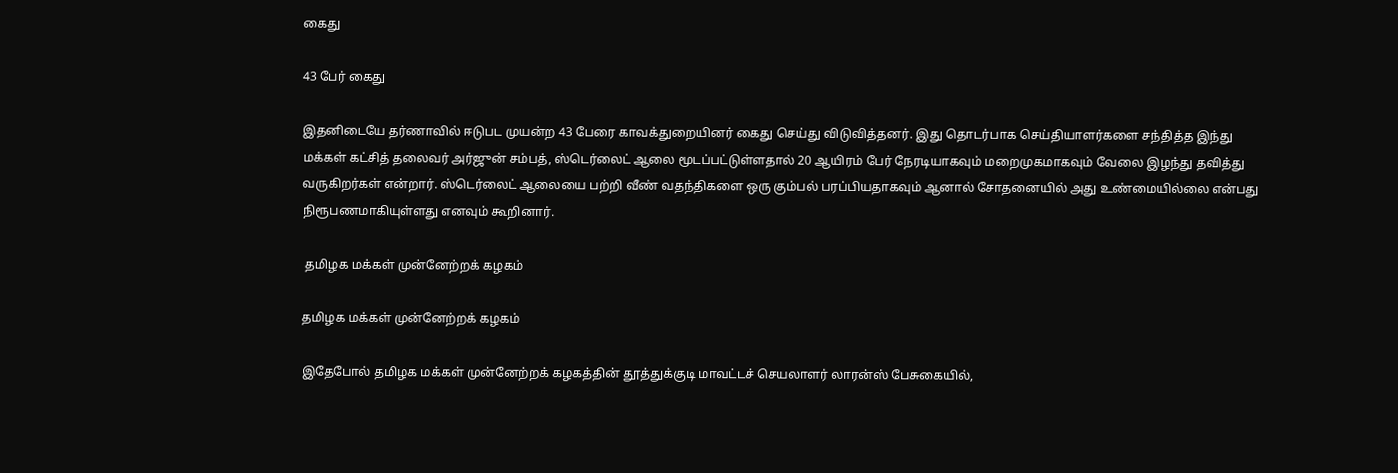கைது

43 பேர் கைது

இதனிடையே தர்ணாவில் ஈடுபட முயன்ற 43 பேரை காவக்துறையினர் கைது செய்து விடுவித்தனர். இது தொடர்பாக செய்தியாளர்களை சந்தித்த இந்து மக்கள் கட்சித் தலைவர் அர்ஜுன் சம்பத், ஸ்டெர்லைட் ஆலை மூடப்பட்டுள்ளதால் 20 ஆயிரம் பேர் நேரடியாகவும் மறைமுகமாகவும் வேலை இழந்து தவித்து வருகிறர்கள் என்றார். ஸ்டெர்லைட் ஆலையை பற்றி வீண் வதந்திகளை ஒரு கும்பல் பரப்பியதாகவும் ஆனால் சோதனையில் அது உண்மையில்லை என்பது நிரூபணமாகியுள்ளது எனவும் கூறினார்.

 தமிழக மக்கள் முன்னேற்றக் கழகம்

தமிழக மக்கள் முன்னேற்றக் கழகம்

இதேபோல் தமிழக மக்கள் முன்னேற்றக் கழகத்தின் தூத்துக்குடி மாவட்டச் செயலாளர் லாரன்ஸ் பேசுகையில்,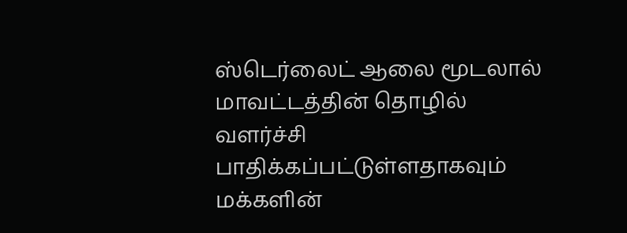ஸ்டெர்லைட் ஆலை மூடலால் மாவட்டத்தின் தொழில் வளர்ச்சி பாதிக்கப்பட்டுள்ளதாகவும் மக்களின்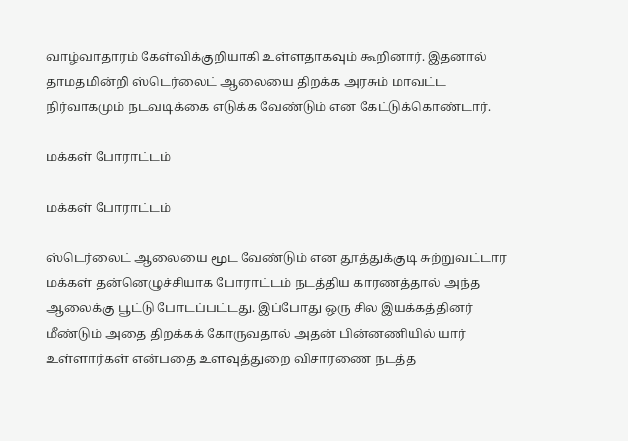வாழ்வாதாரம் கேள்விக்குறியாகி உள்ளதாகவும் கூறினார். இதனால் தாமதமின்றி ஸ்டெர்லைட் ஆலையை திறக்க அரசும் மாவட்ட நிர்வாகமும் நடவடிக்கை எடுக்க வேண்டும் என கேட்டுக்கொண்டார்.

மக்கள் போராட்டம்

மக்கள் போராட்டம்

ஸ்டெர்லைட் ஆலையை மூட வேண்டும் என தூத்துக்குடி சுற்றுவட்டார மக்கள் தன்னெழுச்சியாக போராட்டம் நடத்திய காரணத்தால் அந்த ஆலைக்கு பூட்டு போடப்பட்டது. இப்போது ஒரு சில இயக்கத்தினர் மீண்டும் அதை திறக்கக் கோருவதால் அதன் பின்னணியில் யார் உள்ளார்கள் என்பதை உளவுத்துறை விசாரணை நடத்த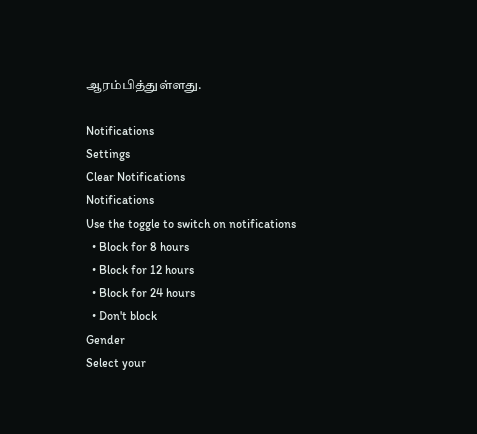ஆரம்பித்துள்ளது.

Notifications
Settings
Clear Notifications
Notifications
Use the toggle to switch on notifications
  • Block for 8 hours
  • Block for 12 hours
  • Block for 24 hours
  • Don't block
Gender
Select your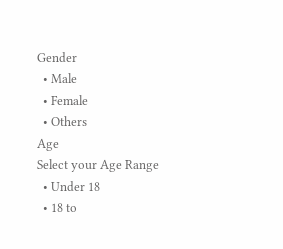Gender
  • Male
  • Female
  • Others
Age
Select your Age Range
  • Under 18
  • 18 to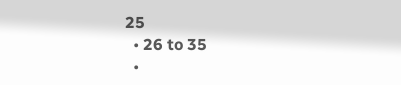25
  • 26 to 35
  •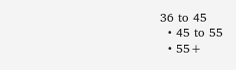36 to 45
  • 45 to 55
  • 55+